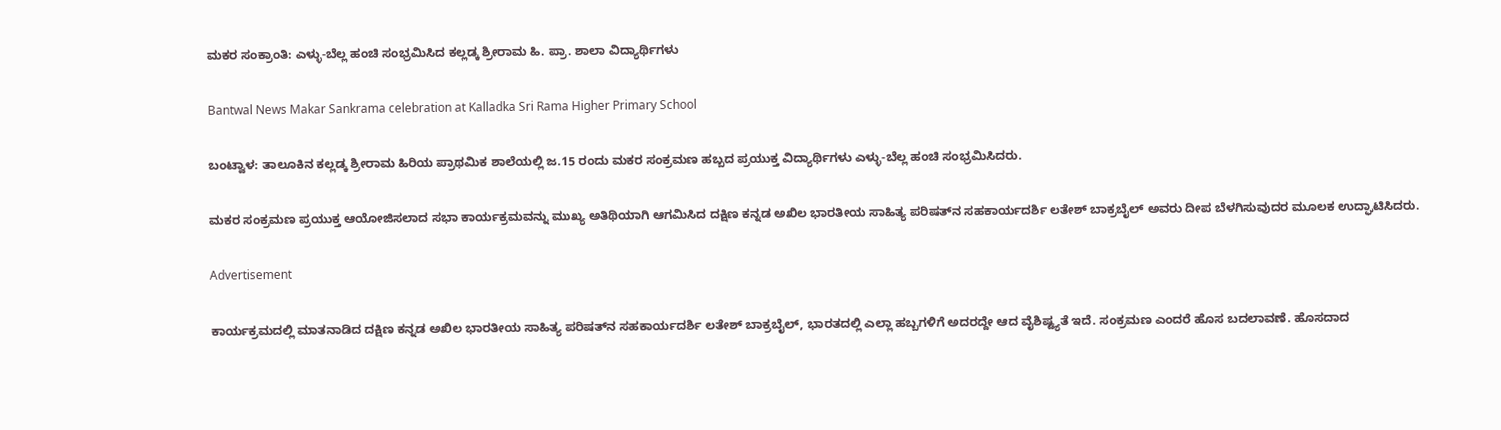ಮಕರ ಸಂಕ್ರಾಂತಿ: ಎಳ್ಳು-ಬೆಲ್ಲ ಹಂಚಿ ಸಂಭ್ರಮಿಸಿದ ಕಲ್ಲಡ್ಕ ಶ್ರೀರಾಮ ಹಿ. ಪ್ರಾ. ಶಾಲಾ ವಿದ್ಯಾರ್ಥಿಗಳು

Bantwal News Makar Sankrama celebration at Kalladka Sri Rama Higher Primary School

ಬಂಟ್ವಾಳ: ತಾಲೂಕಿನ ಕಲ್ಲಡ್ಕ ಶ್ರೀರಾಮ ಹಿರಿಯ ಪ್ರಾಥಮಿಕ ಶಾಲೆಯಲ್ಲಿ ಜ.15 ರಂದು ಮಕರ ಸಂಕ್ರಮಣ ಹಬ್ಬದ ಪ್ರಯುಕ್ತ ವಿದ್ಯಾರ್ಥಿಗಳು ಎಳ್ಳು-ಬೆಲ್ಲ ಹಂಚಿ ಸಂಭ್ರಮಿಸಿದರು.

ಮಕರ ಸಂಕ್ರಮಣ ಪ್ರಯುಕ್ತ ಆಯೋಜಿಸಲಾದ ಸಭಾ ಕಾರ್ಯಕ್ರಮವನ್ನು ಮುಖ್ಯ ಅತಿಥಿಯಾಗಿ ಆಗಮಿಸಿದ ದಕ್ಷಿಣ ಕನ್ನಡ ಅಖಿಲ ಭಾರತೀಯ ಸಾಹಿತ್ಯ ಪರಿಷತ್‌ನ ಸಹಕಾರ್ಯದರ್ಶಿ ಲತೇಶ್ ಬಾಕ್ರಬೈಲ್ ಅವರು ದೀಪ ಬೆಳಗಿಸುವುದರ ಮೂಲಕ ಉದ್ಘಾಟಿಸಿದರು.

Advertisement

ಕಾರ್ಯಕ್ರಮದಲ್ಲಿ ಮಾತನಾಡಿದ ದಕ್ಷಿಣ ಕನ್ನಡ ಅಖಿಲ ಭಾರತೀಯ ಸಾಹಿತ್ಯ ಪರಿಷತ್‌ನ ಸಹಕಾರ್ಯದರ್ಶಿ ಲತೇಶ್ ಬಾಕ್ರಬೈಲ್, ಭಾರತದಲ್ಲಿ ಎಲ್ಲಾ ಹಬ್ಬಗಳಿಗೆ ಅದರದ್ದೇ ಆದ ವೈಶಿಷ್ಟ್ಯತೆ ಇದೆ. ಸಂಕ್ರಮಣ ಎಂದರೆ ಹೊಸ ಬದಲಾವಣೆ. ಹೊಸದಾದ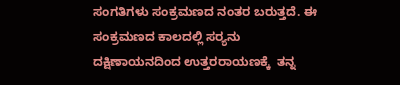ಸಂಗತಿಗಳು ಸಂಕ್ರಮಣದ ನಂತರ ಬರುತ್ತದೆ. ಈ ಸಂಕ್ರಮಣದ ಕಾಲದಲ್ಲಿ ಸರ‍್ಯನು ದಕ್ಷಿಣಾಯನದಿಂದ ಉತ್ತರರಾಯಣಕ್ಕೆ  ತನ್ನ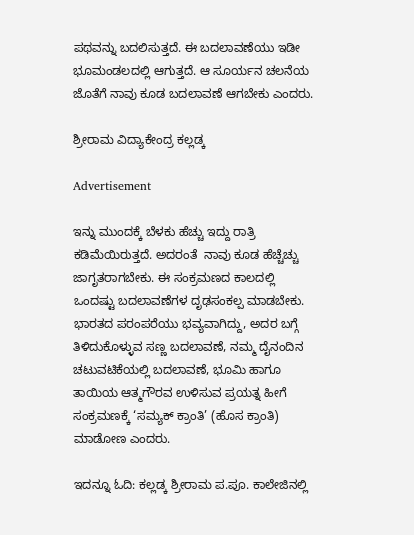ಪಥವನ್ನು ಬದಲಿಸುತ್ತದೆ. ಈ ಬದಲಾವಣೆಯು ಇಡೀ ಭೂಮಂಡಲದಲ್ಲಿ ಆಗುತ್ತದೆ. ಆ ಸೂರ್ಯನ ಚಲನೆಯ ಜೊತೆಗೆ ನಾವು ಕೂಡ ಬದಲಾವಣೆ ಆಗಬೇಕು ಎಂದರು.

ಶ್ರೀರಾಮ ವಿದ್ಯಾಕೇಂದ್ರ ಕಲ್ಲಡ್ಕ

Advertisement

ಇನ್ನು ಮುಂದಕ್ಕೆ ಬೆಳಕು ಹೆಚ್ಚು ಇದ್ದು ರಾತ್ರಿ ಕಡಿಮೆಯಿರುತ್ತದೆ. ಅದರಂತೆ  ನಾವು ಕೂಡ ಹೆಚ್ಚೆಚ್ಚು ಜಾಗೃತರಾಗಬೇಕು. ಈ ಸಂಕ್ರಮಣದ ಕಾಲದಲ್ಲಿ ಒಂದಷ್ಟು ಬದಲಾವಣೆಗಳ ದೃಢಸಂಕಲ್ಪ ಮಾಡಬೇಕು. ಭಾರತದ ಪರಂಪರೆಯು ಭವ್ಯವಾಗಿದ್ದು, ಅದರ ಬಗ್ಗೆ ತಿಳಿದುಕೊಳ್ಳುವ ಸಣ್ಣ ಬದಲಾವಣೆ, ನಮ್ಮ ದೈನಂದಿನ ಚಟುವಟಿಕೆಯಲ್ಲಿ ಬದಲಾವಣೆ, ಭೂಮಿ ಹಾಗೂ ತಾಯಿಯ ಆತ್ಮಗೌರವ ಉಳಿಸುವ ಪ್ರಯತ್ನ ಹೀಗೆ ಸಂಕ್ರಮಣಕ್ಕೆ ‘ಸಮ್ಯಕ್ ಕ್ರಾಂತಿ’ (ಹೊಸ ಕ್ರಾಂತಿ) ಮಾಡೋಣ ಎಂದರು.

ಇದನ್ನೂ ಓದಿ: ಕಲ್ಲಡ್ಕ ಶ್ರೀರಾಮ ಪ.ಪೂ. ಕಾಲೇಜಿನಲ್ಲಿ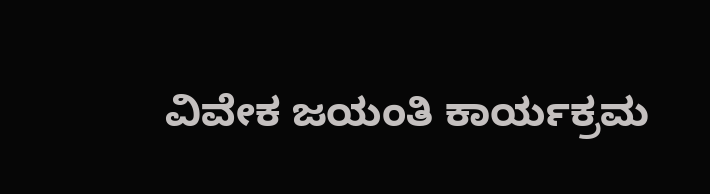ವಿವೇಕ ಜಯಂತಿ ಕಾರ್ಯಕ್ರಮ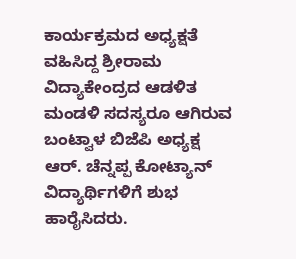ಕಾರ್ಯಕ್ರಮದ ಅಧ್ಯಕ್ಷತೆ ವಹಿಸಿದ್ದ ಶ್ರೀರಾಮ ವಿದ್ಯಾಕೇಂದ್ರದ ಆಡಳಿತ ಮಂಡಳಿ ಸದಸ್ಯರೂ ಆಗಿರುವ ಬಂಟ್ವಾಳ ಬಿಜೆಪಿ ಅಧ್ಯಕ್ಷ ಆರ್. ಚೆನ್ನಪ್ಪ ಕೋಟ್ಯಾನ್ ವಿದ್ಯಾರ್ಥಿಗಳಿಗೆ ಶುಭ ಹಾರೈಸಿದರು.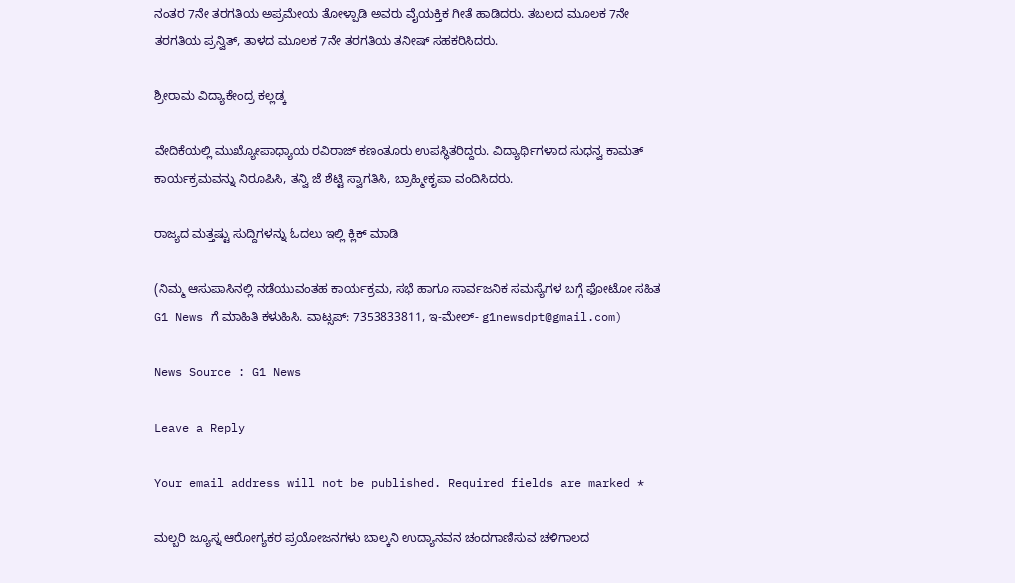ನಂತರ 7ನೇ ತರಗತಿಯ ಅಪ್ರಮೇಯ ತೋಳ್ಪಾಡಿ ಅವರು ವೈಯಕ್ತಿಕ ಗೀತೆ ಹಾಡಿದರು. ತಬಲದ ಮೂಲಕ 7ನೇ ತರಗತಿಯ ಪ್ರನ್ವಿತ್, ತಾಳದ ಮೂಲಕ 7ನೇ ತರಗತಿಯ ತನೀಷ್ ಸಹಕರಿಸಿದರು.

ಶ್ರೀರಾಮ ವಿದ್ಯಾಕೇಂದ್ರ ಕಲ್ಲಡ್ಕ

ವೇದಿಕೆಯಲ್ಲಿ ಮುಖ್ಯೋಪಾಧ್ಯಾಯ ರವಿರಾಜ್ ಕಣಂತೂರು ಉಪಸ್ಥಿತರಿದ್ದರು. ವಿದ್ಯಾರ್ಥಿಗಳಾದ ಸುಧನ್ವ ಕಾಮತ್ ಕಾರ್ಯಕ್ರಮವನ್ನು ನಿರೂಪಿಸಿ, ತನ್ವಿ ಜೆ ಶೆಟ್ಟಿ ಸ್ವಾಗತಿಸಿ, ಬ್ರಾಹ್ಮೀಕೃಪಾ ವಂದಿಸಿದರು.

ರಾಜ್ಯದ ಮತ್ತಷ್ಟು ಸುದ್ದಿಗಳನ್ನು ಓದಲು ಇಲ್ಲಿ ಕ್ಲಿಕ್‌ ಮಾಡಿ

(ನಿಮ್ಮ ಆಸುಪಾಸಿನಲ್ಲಿ ನಡೆಯುವಂತಹ ಕಾರ್ಯಕ್ರಮ, ಸಭೆ ಹಾಗೂ ಸಾರ್ವಜನಿಕ ಸಮಸ್ಯೆಗಳ ಬಗ್ಗೆ ಫೋಟೋ ಸಹಿತ G1 News ಗೆ ಮಾಹಿತಿ ಕಳುಹಿಸಿ. ವಾಟ್ಸಪ್: 7353833811, ಇ-ಮೇಲ್- g1newsdpt@gmail.com)

News Source : G1 News

Leave a Reply

Your email address will not be published. Required fields are marked *

ಮಲ್ಬರಿ ಜ್ಯೂಸ್ನ ಆರೋಗ್ಯಕರ ಪ್ರಯೋಜನಗಳು ಬಾಲ್ಕನಿ ಉದ್ಯಾನವನ ಚಂದಗಾಣಿಸುವ ಚಳಿಗಾಲದ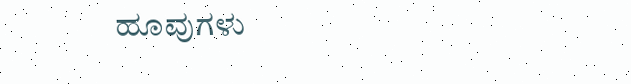ಹೂವುಗಳು